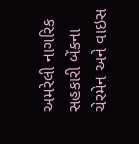અમરેલી નાગરિક સહકારી બેંકના ચેરમેન અને વાઇસ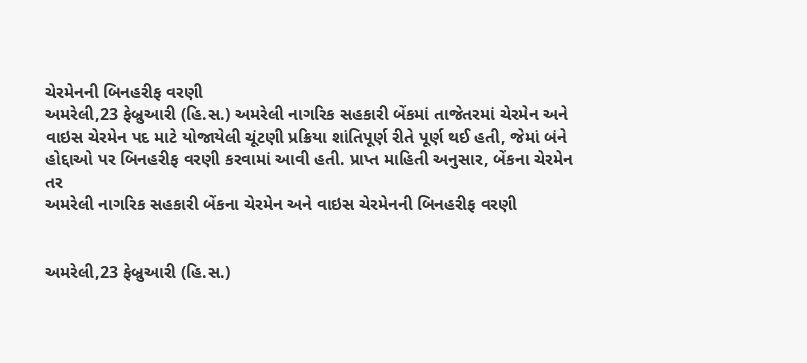ચેરમેનની બિનહરીફ વરણી
અમરેલી,23 ફેબ્રુઆરી (હિ.સ.) અમરેલી નાગરિક સહકારી બેંકમાં તાજેતરમાં ચેરમેન અને વાઇસ ચેરમેન પદ માટે યોજાયેલી ચૂંટણી પ્રક્રિયા શાંતિપૂર્ણ રીતે પૂર્ણ થઈ હતી, જેમાં બંને હોદ્દાઓ પર બિનહરીફ વરણી કરવામાં આવી હતી. પ્રાપ્ત માહિતી અનુસાર, બેંકના ચેરમેન તર
અમરેલી નાગરિક સહકારી બેંકના ચેરમેન અને વાઇસ ચેરમેનની બિનહરીફ વરણી


અમરેલી,23 ફેબ્રુઆરી (હિ.સ.)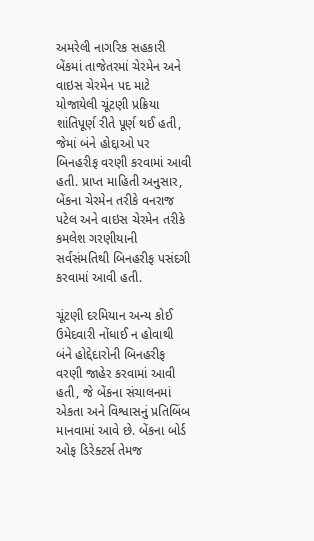અમરેલી નાગરિક સહકારી બેંકમાં તાજેતરમાં ચેરમેન અને વાઇસ ચેરમેન પદ માટે યોજાયેલી ચૂંટણી પ્રક્રિયા શાંતિપૂર્ણ રીતે પૂર્ણ થઈ હતી, જેમાં બંને હોદ્દાઓ પર બિનહરીફ વરણી કરવામાં આવી હતી. પ્રાપ્ત માહિતી અનુસાર, બેંકના ચેરમેન તરીકે વનરાજ પટેલ અને વાઇસ ચેરમેન તરીકે કમલેશ ગરણીયાની સર્વસંમતિથી બિનહરીફ પસંદગી કરવામાં આવી હતી.

ચૂંટણી દરમિયાન અન્ય કોઈ ઉમેદવારી નોંધાઈ ન હોવાથી બંને હોદ્દેદારોની બિનહરીફ વરણી જાહેર કરવામાં આવી હતી, જે બેંકના સંચાલનમાં એકતા અને વિશ્વાસનું પ્રતિબિંબ માનવામાં આવે છે. બેંકના બોર્ડ ઓફ ડિરેક્ટર્સ તેમજ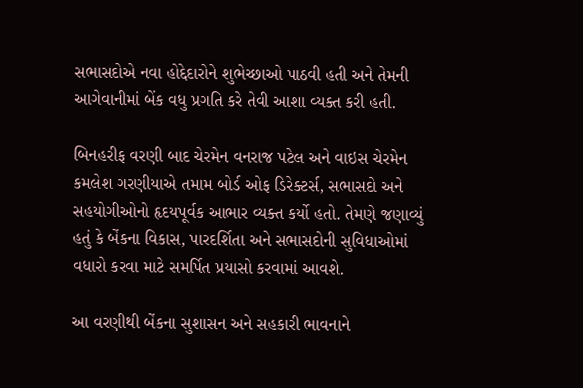સભાસદોએ નવા હોદ્દેદારોને શુભેચ્છાઓ પાઠવી હતી અને તેમની આગેવાનીમાં બેંક વધુ પ્રગતિ કરે તેવી આશા વ્યક્ત કરી હતી.

બિનહરીફ વરણી બાદ ચેરમેન વનરાજ પટેલ અને વાઇસ ચેરમેન કમલેશ ગરણીયાએ તમામ બોર્ડ ઓફ ડિરેક્ટર્સ, સભાસદો અને સહયોગીઓનો હૃદયપૂર્વક આભાર વ્યક્ત કર્યો હતો. તેમણે જણાવ્યું હતું કે બેંકના વિકાસ, પારદર્શિતા અને સભાસદોની સુવિધાઓમાં વધારો કરવા માટે સમર્પિત પ્રયાસો કરવામાં આવશે.

આ વરણીથી બેંકના સુશાસન અને સહકારી ભાવનાને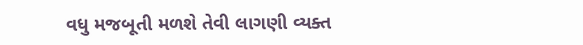વધુ મજબૂતી મળશે તેવી લાગણી વ્યક્ત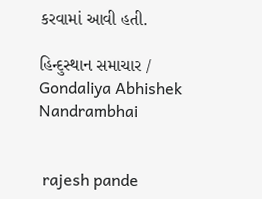કરવામાં આવી હતી.

હિન્દુસ્થાન સમાચાર / Gondaliya Abhishek Nandrambhai


 rajesh pande